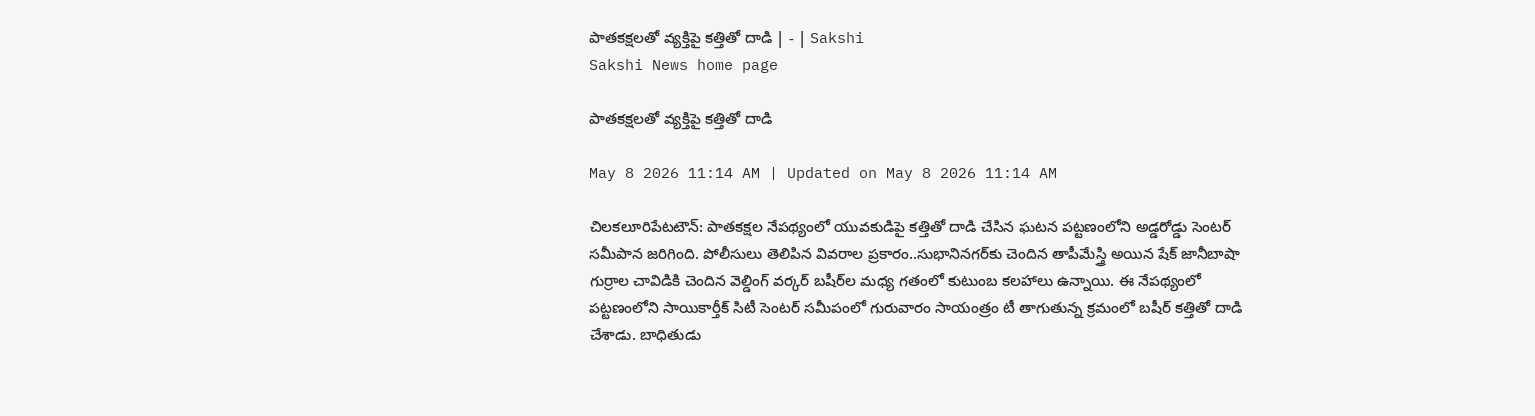పాతకక్షలతో వ్యక్తిపై కత్తితో దాడి | - | Sakshi
Sakshi News home page

పాతకక్షలతో వ్యక్తిపై కత్తితో దాడి

May 8 2026 11:14 AM | Updated on May 8 2026 11:14 AM

చిలకలూరిపేటటౌన్‌: పాతకక్షల నేపథ్యంలో యువకుడిపై కత్తితో దాడి చేసిన ఘటన పట్టణంలోని అడ్డరోడ్డు సెంటర్‌ సమీపాన జరిగింది. పోలీసులు తెలిపిన వివరాల ప్రకారం..సుభానినగర్‌కు చెందిన తాపీమేస్త్రి అయిన షేక్‌ జానీబాషా గుర్రాల చావిడికి చెందిన వెల్డింగ్‌ వర్కర్‌ బషీర్‌ల మధ్య గతంలో కుటుంబ కలహాలు ఉన్నాయి. ఈ నేపథ్యంలో పట్టణంలోని సాయికార్తీక్‌ సిటీ సెంటర్‌ సమీపంలో గురువారం సాయంత్రం టీ తాగుతున్న క్రమంలో బషీర్‌ కత్తితో దాడి చేశాడు. బాధితుడు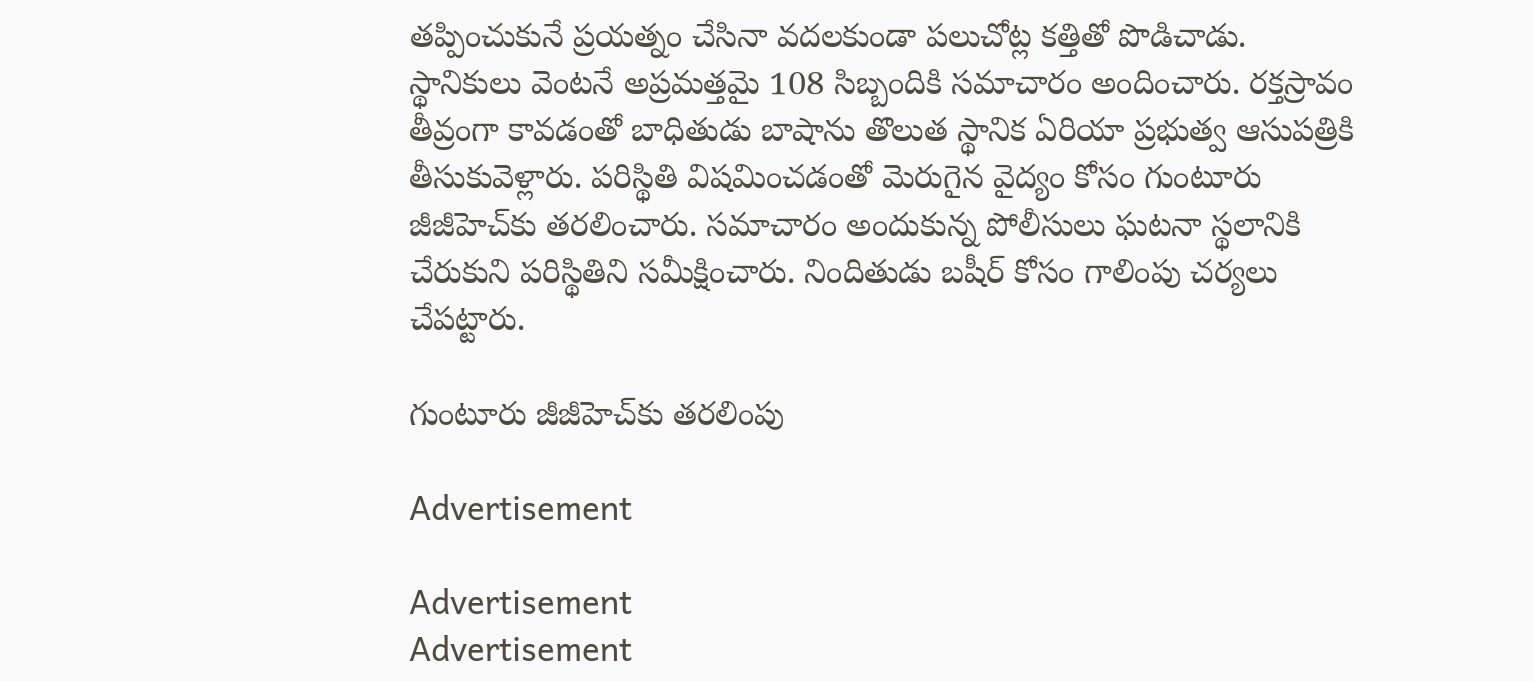తప్పించుకునే ప్రయత్నం చేసినా వదలకుండా పలుచోట్ల కత్తితో పొడిచాడు. స్థానికులు వెంటనే అప్రమత్తమై 108 సిబ్బందికి సమాచారం అందించారు. రక్తస్రావం తీవ్రంగా కావడంతో బాధితుడు బాషాను తొలుత స్థానిక ఏరియా ప్రభుత్వ ఆసుపత్రికి తీసుకువెళ్లారు. పరిస్థితి విషమించడంతో మెరుగైన వైద్యం కోసం గుంటూరు జీజీహెచ్‌కు తరలించారు. సమాచారం అందుకున్న పోలీసులు ఘటనా స్థలానికి చేరుకుని పరిస్థితిని సమీక్షించారు. నిందితుడు బషీర్‌ కోసం గాలింపు చర్యలు చేపట్టారు.

గుంటూరు జీజీహెచ్‌కు తరలింపు

Advertisement

Advertisement
Advertisement